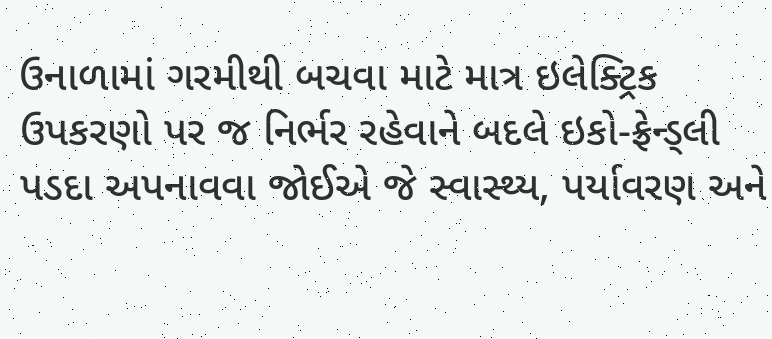ઉનાળામાં ગરમીથી બચવા માટે માત્ર ઇલેક્ટ્રિક ઉપકરણો પર જ નિર્ભર રહેવાને બદલે ઇકો-ફ્રેન્ડ્લી પડદા અપનાવવા જોઈએ જે સ્વાસ્થ્ય, પર્યાવરણ અને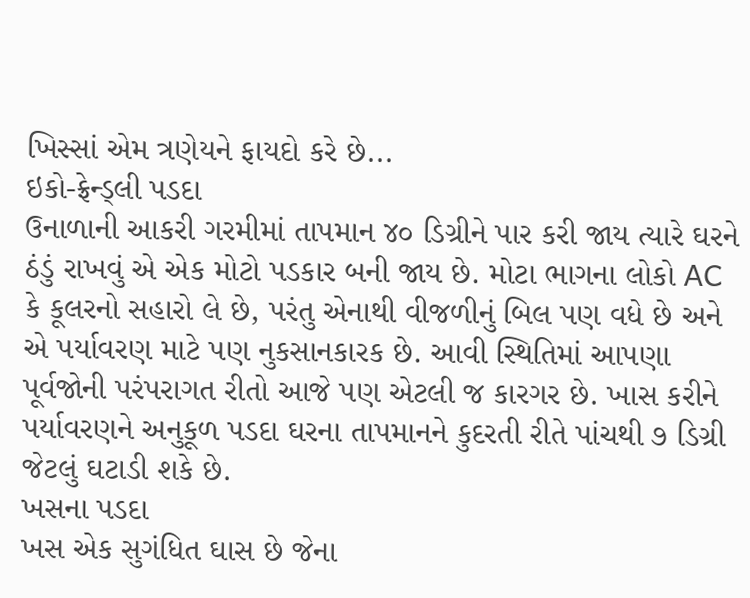ખિસ્સાં એમ ત્રણેયને ફાયદો કરે છે...
ઇકો-ફ્રેન્ડ્લી પડદા
ઉનાળાની આકરી ગરમીમાં તાપમાન ૪૦ ડિગ્રીને પાર કરી જાય ત્યારે ઘરને ઠંડું રાખવું એ એક મોટો પડકાર બની જાય છે. મોટા ભાગના લોકો AC કે કૂલરનો સહારો લે છે, પરંતુ એનાથી વીજળીનું બિલ પણ વધે છે અને એ પર્યાવરણ માટે પણ નુકસાનકારક છે. આવી સ્થિતિમાં આપણા પૂર્વજોની પરંપરાગત રીતો આજે પણ એટલી જ કારગર છે. ખાસ કરીને પર્યાવરણને અનુકૂળ પડદા ઘરના તાપમાનને કુદરતી રીતે પાંચથી ૭ ડિગ્રી જેટલું ઘટાડી શકે છે.
ખસના પડદા
ખસ એક સુગંધિત ઘાસ છે જેના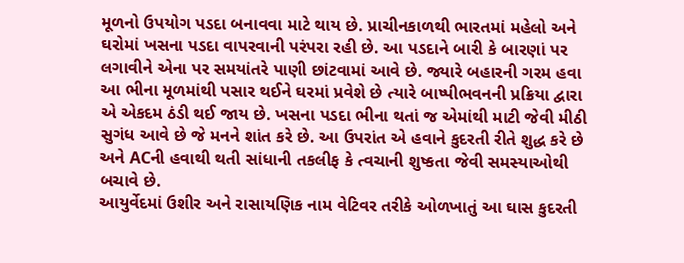મૂળનો ઉપયોગ પડદા બનાવવા માટે થાય છે. પ્રાચીનકાળથી ભારતમાં મહેલો અને ઘરોમાં ખસના પડદા વાપરવાની પરંપરા રહી છે. આ પડદાને બારી કે બારણાં પર લગાવીને એના પર સમયાંતરે પાણી છાંટવામાં આવે છે. જ્યારે બહારની ગરમ હવા આ ભીના મૂળમાંથી પસાર થઈને ઘરમાં પ્રવેશે છે ત્યારે બાષ્પીભવનની પ્રક્રિયા દ્વારા એ એકદમ ઠંડી થઈ જાય છે. ખસના પડદા ભીના થતાં જ એમાંથી માટી જેવી મીઠી સુગંધ આવે છે જે મનને શાંત કરે છે. આ ઉપરાંત એ હવાને કુદરતી રીતે શુદ્ધ કરે છે અને ACની હવાથી થતી સાંધાની તકલીફ કે ત્વચાની શુષ્કતા જેવી સમસ્યાઓથી બચાવે છે.
આયુર્વેદમાં ઉશીર અને રાસાયણિક નામ વેટિવર તરીકે ઓળખાતું આ ઘાસ કુદરતી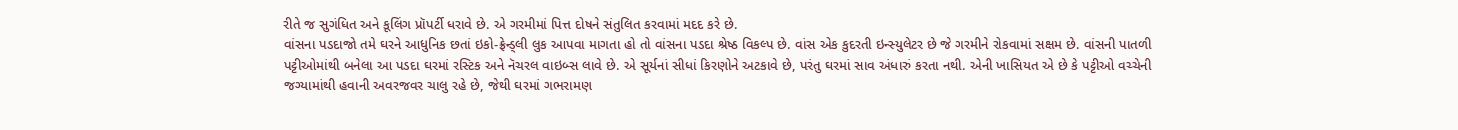રીતે જ સુગંધિત અને કૂલિંગ પ્રૉપર્ટી ધરાવે છે. એ ગરમીમાં પિત્ત દોષને સંતુલિત કરવામાં મદદ કરે છે.
વાંસના પડદાજો તમે ઘરને આધુનિક છતાં ઇકો-ફ્રેન્ડ્લી લુક આપવા માગતા હો તો વાંસના પડદા શ્રેષ્ઠ વિકલ્પ છે. વાંસ એક કુદરતી ઇન્સ્યુલેટર છે જે ગરમીને રોકવામાં સક્ષમ છે. વાંસની પાતળી પટ્ટીઓમાંથી બનેલા આ પડદા ઘરમાં રસ્ટિક અને નૅચરલ વાઇબ્સ લાવે છે. એ સૂર્યનાં સીધાં કિરણોને અટકાવે છે, પરંતુ ઘરમાં સાવ અંધારું કરતા નથી. એની ખાસિયત એ છે કે પટ્ટીઓ વચ્ચેની જગ્યામાંથી હવાની અવરજવર ચાલુ રહે છે, જેથી ઘરમાં ગભરામણ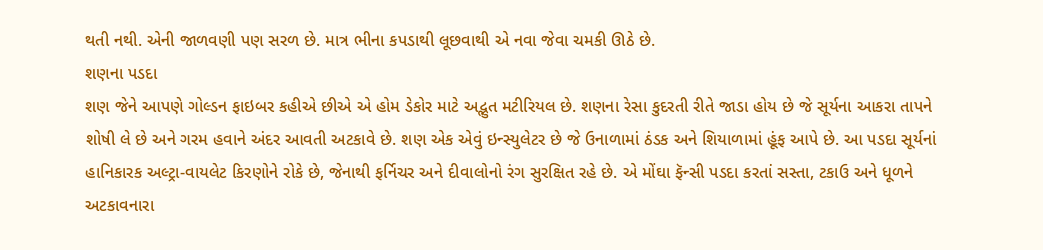થતી નથી. એની જાળવણી પણ સરળ છે. માત્ર ભીના કપડાથી લૂછવાથી એ નવા જેવા ચમકી ઊઠે છે.
શણના પડદા
શણ જેને આપણે ગોલ્ડન ફાઇબર કહીએ છીએ એ હોમ ડેકોર માટે અદ્ભુત મટીરિયલ છે. શણના રેસા કુદરતી રીતે જાડા હોય છે જે સૂર્યના આકરા તાપને શોષી લે છે અને ગરમ હવાને અંદર આવતી અટકાવે છે. શણ એક એવું ઇન્સ્યુલેટર છે જે ઉનાળામાં ઠંડક અને શિયાળામાં હૂંફ આપે છે. આ પડદા સૂર્યનાં હાનિકારક અલ્ટ્રા-વાયલેટ કિરણોને રોકે છે, જેનાથી ફર્નિચર અને દીવાલોનો રંગ સુરક્ષિત રહે છે. એ મોંઘા ફૅન્સી પડદા કરતાં સસ્તા, ટકાઉ અને ધૂળને અટકાવનારા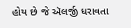હોય છે જે ઍલર્જી ધરાવતા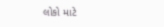લોકો માટે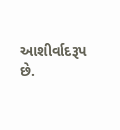આશીર્વાદરૂપ છે.